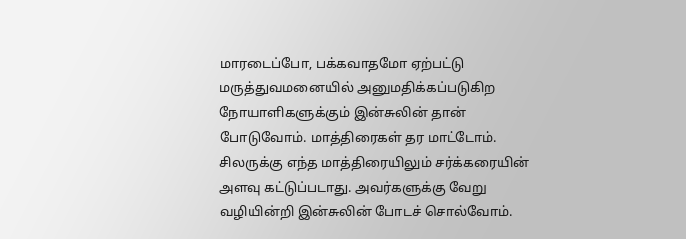மாரடைப்போ, பக்கவாதமோ ஏற்பட்டு மருத்துவமனையில் அனுமதிக்கப்படுகிற நோயாளிகளுக்கும் இன்சுலின் தான் போடுவோம். மாத்திரைகள் தர மாட்டோம்.
சிலருக்கு எந்த மாத்திரையிலும் சர்க்கரையின் அளவு கட்டுப்படாது. அவர்களுக்கு வேறு வழியின்றி இன்சுலின் போடச் சொல்வோம்.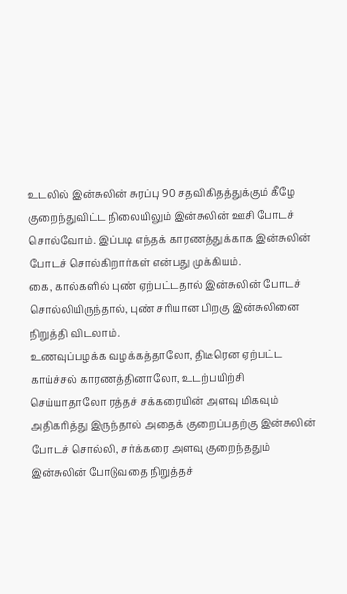உடலில் இன்சுலின் சுரப்பு 90 சதவிகிதத்துக்கும் கீழே குறைந்துவிட்ட நிலையிலும் இன்சுலின் ஊசி போடச் சொல்வோம். இப்படி எந்தக் காரணத்துக்காக இன்சுலின் போடச் சொல்கிறார்கள் என்பது முக்கியம்.
கை, கால்களில் புண் ஏற்பட்டதால் இன்சுலின் போடச் சொல்லியிருந்தால், புண் சரியான பிறகு இன்சுலினை நிறுத்தி விடலாம்.
உணவுப்பழக்க வழக்கத்தாலோ, திடீரென ஏற்பட்ட காய்ச்சல் காரணத்தினாலோ, உடற்பயிற்சி செய்யாதாலோ ரத்தச் சக்கரையின் அளவு மிகவும் அதிகரித்து இருந்தால் அதைக் குறைப்பதற்கு இன்சுலின் போடச் சொல்லி, சர்க்கரை அளவு குறைந்ததும் இன்சுலின் போடுவதை நிறுத்தச்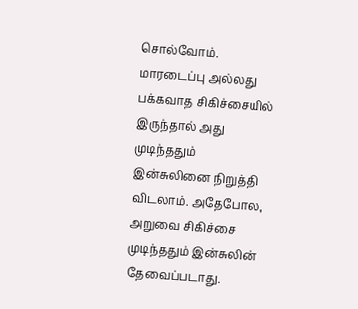சொல்வோம்.
மாரடைப்பு அல்லது பக்கவாத சிகிச்சையில் இருந்தால் அது முடிந்ததும் இன்சுலினை நிறுத்தி விடலாம். அதேபோல, அறுவை சிகிச்சை முடிந்ததும் இன்சுலின் தேவைப்படாது.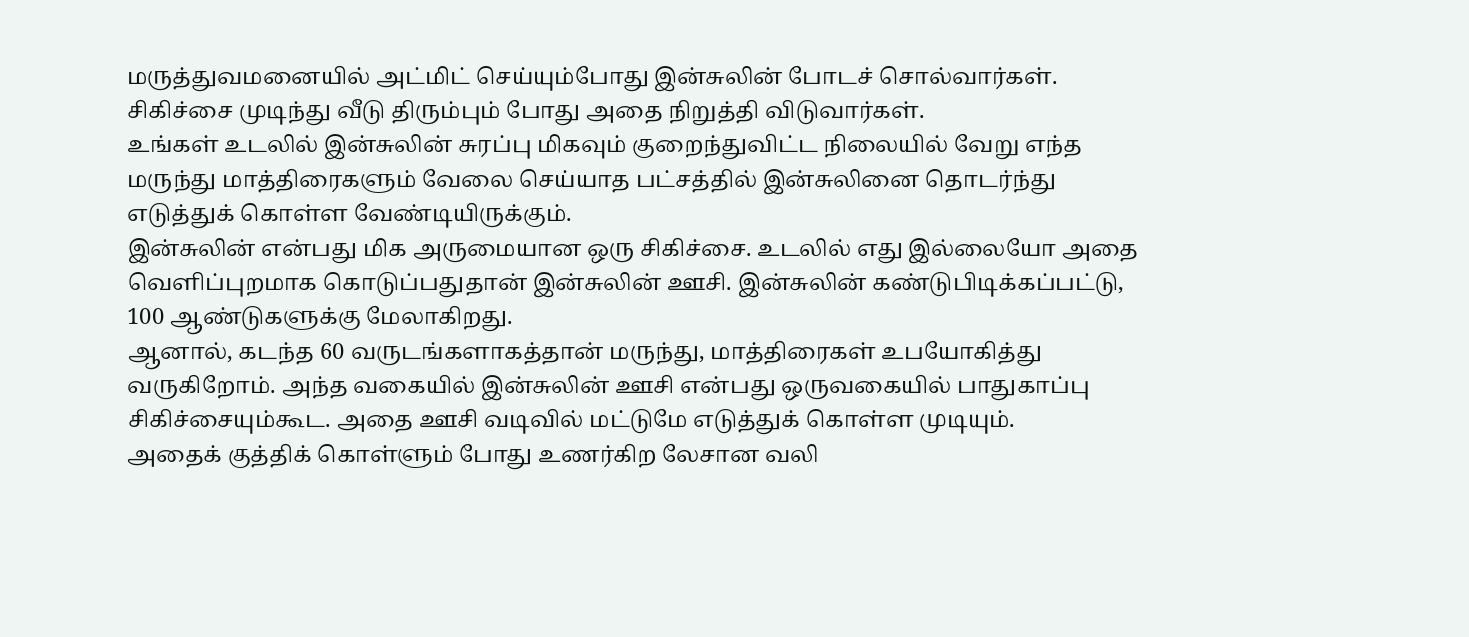மருத்துவமனையில் அட்மிட் செய்யும்போது இன்சுலின் போடச் சொல்வார்கள். சிகிச்சை முடிந்து வீடு திரும்பும் போது அதை நிறுத்தி விடுவார்கள்.
உங்கள் உடலில் இன்சுலின் சுரப்பு மிகவும் குறைந்துவிட்ட நிலையில் வேறு எந்த மருந்து மாத்திரைகளும் வேலை செய்யாத பட்சத்தில் இன்சுலினை தொடர்ந்து எடுத்துக் கொள்ள வேண்டியிருக்கும்.
இன்சுலின் என்பது மிக அருமையான ஒரு சிகிச்சை. உடலில் எது இல்லையோ அதை வெளிப்புறமாக கொடுப்பதுதான் இன்சுலின் ஊசி. இன்சுலின் கண்டுபிடிக்கப்பட்டு, 100 ஆண்டுகளுக்கு மேலாகிறது.
ஆனால், கடந்த 60 வருடங்களாகத்தான் மருந்து, மாத்திரைகள் உபயோகித்து வருகிறோம். அந்த வகையில் இன்சுலின் ஊசி என்பது ஒருவகையில் பாதுகாப்பு சிகிச்சையும்கூட. அதை ஊசி வடிவில் மட்டுமே எடுத்துக் கொள்ள முடியும்.
அதைக் குத்திக் கொள்ளும் போது உணர்கிற லேசான வலி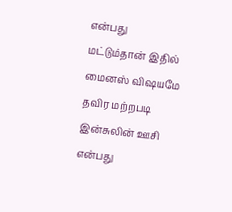என்பது மட்டும்தான் இதில் மைனஸ் விஷயமே தவிர மற்றபடி இன்சுலின் ஊசி என்பது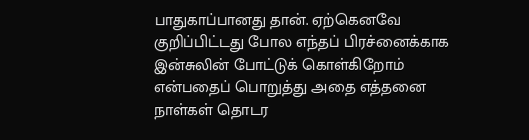பாதுகாப்பானது தான். ஏற்கெனவே குறிப்பிட்டது போல எந்தப் பிரச்னைக்காக இன்சுலின் போட்டுக் கொள்கிறோம் என்பதைப் பொறுத்து அதை எத்தனை நாள்கள் தொடர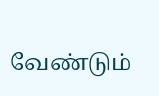வேண்டும்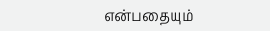என்பதையும்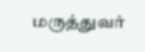மருத்துவர்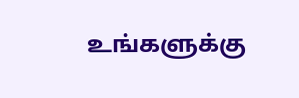உங்களுக்கு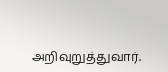அறிவுறுத்துவார்.